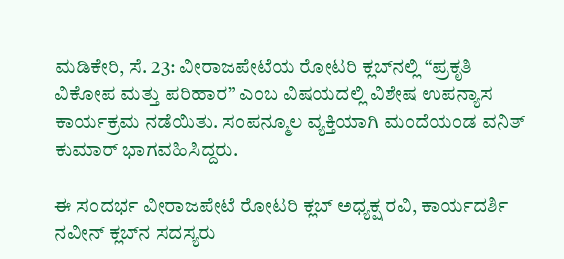ಮಡಿಕೇರಿ, ಸೆ. 23: ವೀರಾಜಪೇಟೆಯ ರೋಟರಿ ಕ್ಲಬ್‍ನಲ್ಲಿ “ಪ್ರಕೃತಿ ವಿಕೋಪ ಮತ್ತು ಪರಿಹಾರ” ಎಂಬ ವಿಷಯದಲ್ಲಿ ವಿಶೇಷ ಉಪನ್ಯಾಸ ಕಾರ್ಯಕ್ರಮ ನಡೆಯಿತು. ಸಂಪನ್ಮೂಲ ವ್ಯಕ್ತಿಯಾಗಿ ಮಂದೆಯಂಡ ವನಿತ್ ಕುಮಾರ್ ಭಾಗವಹಿಸಿದ್ದರು.

ಈ ಸಂದರ್ಭ ವೀರಾಜಪೇಟೆ ರೋಟರಿ ಕ್ಲಬ್ ಅಧ್ಯಕ್ಷ ರವಿ, ಕಾರ್ಯದರ್ಶಿ ನವೀನ್ ಕ್ಲಬ್‍ನ ಸದಸ್ಯರು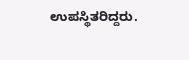ಉಪಸ್ಥಿತರಿದ್ದರು.